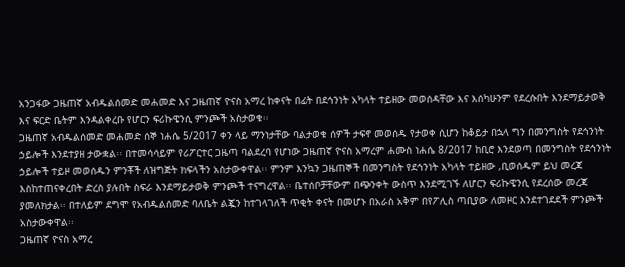አንጋፋው ጋዜጠኛ አብዱልሰመድ መሐመድ እና ጋዜጠኛ ዮናስ አማረ ከቀናት በፊት በደኅንነት አካላት ተይዘው መወሰዳቸው እና እሰካሁንም የደረሱበት እንደማይታወቅ እና ፍርድ ቤትም እንዳልቀረቡ የሆርን ፍሪኩዌንሲ ምንጮች አስታወቁ፡፡
ጋዜጠኛ አብዱልሰመድ መሐመድ ሰኞ ነሐሴ 5/2017 ቀን ላይ ማንነታቸው ባልታወቁ ሰዎች ታፍኖ መወሰዱ የታወቀ ሲሆን ከቆይታ በኋላ ግን በመንግስት የደኅንነት ኃይሎች እንደተያዘ ታውቋል፡፡ በተመሳሳይም የሪፖርተር ጋዜጣ ባልደረባ የሆነው ጋዜጠኛ ዮናስ አማረም ሐሙስ ነሐሴ 8/2017 ከቢሮ እንደወጣ በመንግስት የደኅንነት ኃይሎች ተይዞ መወሰዱን ምንቾች ለዝግጅት ክፍላችን አስታውቀዋል፡፡ ምንም እንኳን ጋዜጠኞች በመንግስት የደኅንነት አካላት ተይዘው ,ቢወሰዱም ይህ መረጃ እስከተጠናቀረበት ድረስ ያሉበት ስፍራ እንደማይታወቅ ምንጮች ተናግረዋል፡፡ ቤተሰቦቻቸውም በጭንቀት ውስጥ እንደሚገኙ ለሆርን ፍሪኩዌንሲ የደረሰው መረጃ ያመለክታል፡፡ በተለይም ደግሞ የአብዱልሰመድ ባለቤት ልጇን ከተገላገለች ጥቂት ቀናት በመሆኑ በአራስ አቅም በየፖሊስ ጣቢያው ለመዞር እንደተገደደች ምንጮች አስታውቀዋል፡፡
ጋዜጠኛ ዮናስ አማረ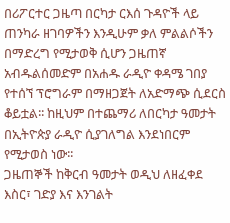በሪፖርተር ጋዜጣ በርካታ ርእሰ ጉዳዮች ላይ ጠንካራ ዘገባዎችን እንዲሁም ቃለ ምልልሶችን በማድረግ የሚታወቅ ሲሆን ጋዜጠኛ አብዱልሰመድም በአሐዱ ራዲዮ ቀዳሜ ገበያ የተሰኘ ፕሮግራም በማዘጋጀት ለአድማጭ ሲደርስ ቆይቷል፡፡ ከዚህም በተጨማሪ ለበርካታ ዓመታት በኢትዮጵያ ራዲዮ ሲያገለግል እንደነበርም የሚታወስ ነው፡፡
ጋዜጠኞች ከቅርብ ዓመታት ወዲህ ለዘፈቀደ እስር፣ ገድያ እና እንገልት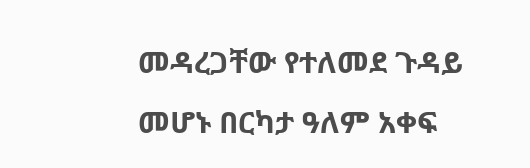መዳረጋቸው የተለመደ ጉዳይ መሆኑ በርካታ ዓለም አቀፍ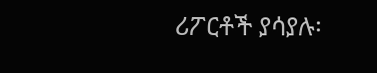ሪፖርቶች ያሳያሉ፡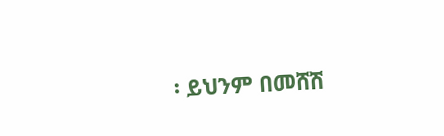፡ ይህንም በመሸሽ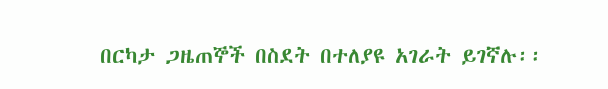በርካታ ጋዜጠኞች በስደት በተለያዩ አገራት ይገኛሉ፡፡